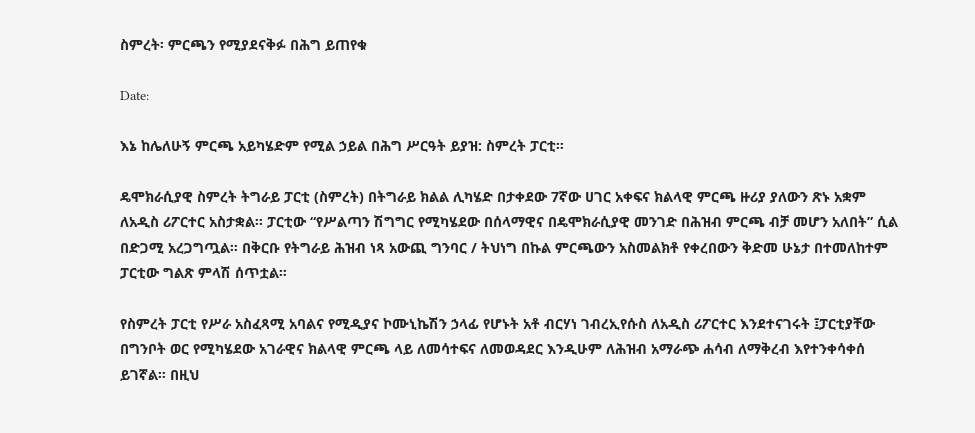ስምረት፡ ምርጫን የሚያደናቅፉ በሕግ ይጠየቁ

Date:

እኔ ከሌለሁኝ ምርጫ አይካሄድም የሚል ኃይል በሕግ ሥርዓት ይያዝ: ስምረት ፓርቲ።

ዴሞክራሲያዊ ስምረት ትግራይ ፓርቲ (ስምረት) በትግራይ ክልል ሊካሄድ በታቀደው 7ኛው ሀገር አቀፍና ክልላዊ ምርጫ ዙሪያ ያለውን ጽኑ አቋም ለአዲስ ሪፖርተር አስታቋል። ፓርቲው “የሥልጣን ሽግግር የሚካሄደው በሰላማዊና በዴሞክራሲያዊ መንገድ በሕዝብ ምርጫ ብቻ መሆን አለበት” ሲል በድጋሚ አረጋግጧል። በቅርቡ የትግራይ ሕዝብ ነጻ አውጪ ግንባር / ትህነግ በኩል ምርጫውን አስመልክቶ የቀረበውን ቅድመ ሁኔታ በተመለከተም ፓርቲው ግልጽ ምላሽ ሰጥቷል።

የስምረት ፓርቲ የሥራ አስፈጻሚ አባልና የሚዲያና ኮሙኒኬሽን ኃላፊ የሆኑት አቶ ብርሃነ ገብረኢየሱስ ለአዲስ ሪፖርተር እንደተናገሩት ፤ፓርቲያቸው በግንቦት ወር የሚካሄደው አገራዊና ክልላዊ ምርጫ ላይ ለመሳተፍና ለመወዳደር እንዲሁም ለሕዝብ አማራጭ ሐሳብ ለማቅረብ እየተንቀሳቀሰ ይገኛል። በዚህ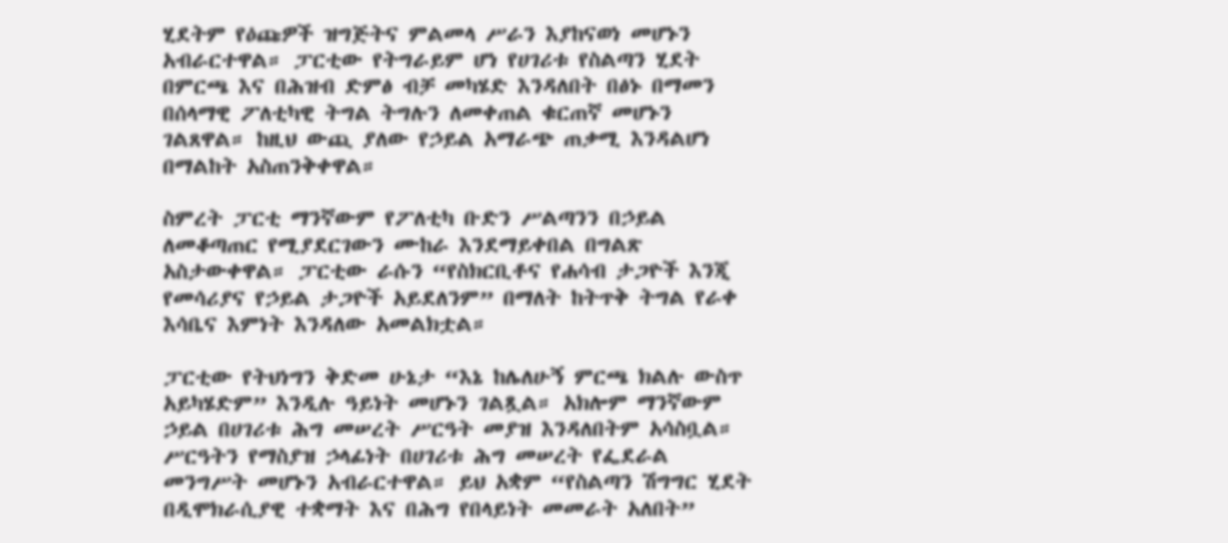ሂደትም የዕጩዎች ዝግጅትና ምልመላ ሥራን እያከናወነ መሆኑን አብራርተዋል። ፓርቲው የትግራይም ሆነ የሀገሪቱ የስልጣን ሂደት በምርጫ እና በሕዝብ ድምፅ ብቻ መካሄድ እንዳለበት በፅኑ በማመን በሰላማዊ ፖለቲካዊ ትግል ትግሉን ለመቀጠል ቁርጠኛ መሆኑን ገልጸዋል። ከዚህ ውጪ ያለው የኃይል አማራጭ ጠቃሚ እንዳልሆነ በማልከት አስጠንቅቀዋል።

ስምረት ፓርቲ ማንኛውም የፖለቲካ ቡድን ሥልጣንን በኃይል ለመቆጣጠር የሚያደርገውን ሙከራ እንደማይቀበል በግልጽ አስታውቀዋል። ፓርቲው ራሱን “የስክርቢቶና የሐሳብ ታጋዮች እንጂ የመሳሪያና የኃይል ታጋዮች አይደለንም” በማለት ከትጥቅ ትግል የራቀ እሳቤና እምነት እንዳለው አመልክቷል።

ፓርቲው የትህነግን ቅድመ ሁኔታ “እኔ ከሌለሁኝ ምርጫ ክልሉ ውስጥ አይካሄድም” እንዲሉ ዓይነት መሆኑን ገልጿል። አክሎም ማንኛውም ኃይል በሀገሪቱ ሕግ መሠረት ሥርዓት መያዝ እንዳለበትም አሳስቧል። ሥርዓትን የማስያዝ ኃላፊነት በሀገሪቱ ሕግ መሠረት የፌደራል መንግሥት መሆኑን አብራርተዋል። ይህ አቋም “የስልጣን ሽግግር ሂደት በዲሞክራሲያዊ ተቋማት እና በሕግ የበላይነት መመራት አለበት”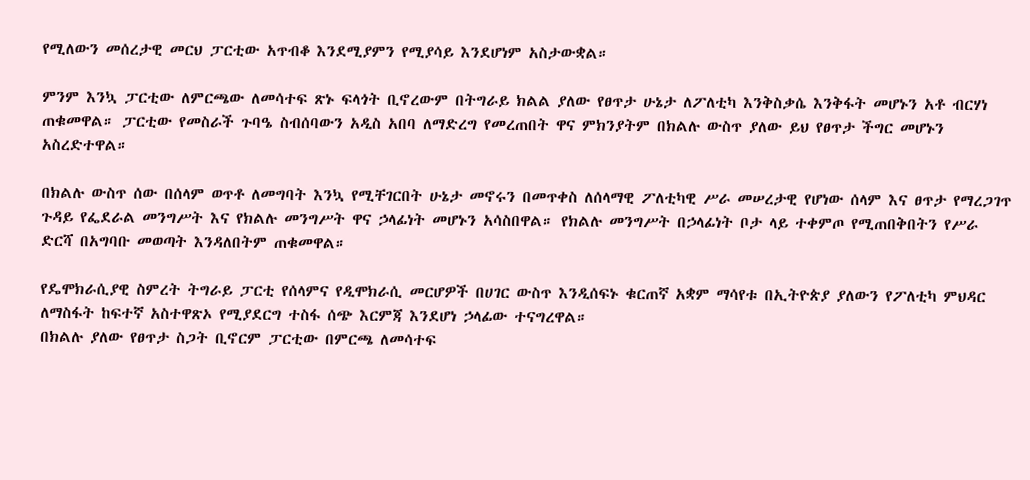የሚለውን መሰረታዊ መርህ ፓርቲው አጥብቆ እንደሚያምን የሚያሳይ እንደሆነም አስታውቋል።

ምንም እንኳ ፓርቲው ለምርጫው ለመሳተፍ ጽኑ ፍላጎት ቢኖረውም በትግራይ ክልል ያለው የፀጥታ ሁኔታ ለፖለቲካ እንቅስቃሴ እንቅፋት መሆኑን አቶ ብርሃነ ጠቁመዋል። ፓርቲው የመስራች ጉባዔ ስብሰባውን አዲስ አበባ ለማድረግ የመረጠበት ዋና ምክንያትም በክልሉ ውስጥ ያለው ይህ የፀጥታ ችግር መሆኑን አስረድተዋል።

በክልሉ ውስጥ ሰው በሰላም ወጥቶ ለመግባት እንኳ የሚቸገርበት ሁኔታ መኖሩን በመጥቀስ ለሰላማዊ ፖለቲካዊ ሥራ መሠረታዊ የሆነው ሰላም እና ፀጥታ የማረጋገጥ ጉዳይ የፌደራል መንግሥት እና የክልሉ መንግሥት ዋና ኃላፊነት መሆኑን አሳስበዋል። የክልሉ መንግሥት በኃላፊነት ቦታ ላይ ተቀምጦ የሚጠበቅበትን የሥራ ድርሻ በአግባቡ መወጣት እንዳለበትም ጠቁመዋል።

የዴሞክራሲያዊ ስምረት ትግራይ ፓርቲ የሰላምና የዲሞክራሲ መርሆዎች በሀገር ውስጥ እንዲሰፍኑ ቁርጠኛ አቋም ማሳየቱ በኢትዮጵያ ያለውን የፖለቲካ ምህዳር ለማስፋት ከፍተኛ አስተዋጽኦ የሚያደርግ ተስፋ ሰጭ እርምጃ እንደሆነ ኃላፊው ተናግረዋል።
በክልሉ ያለው የፀጥታ ስጋት ቢኖርም ፓርቲው በምርጫ ለመሳተፍ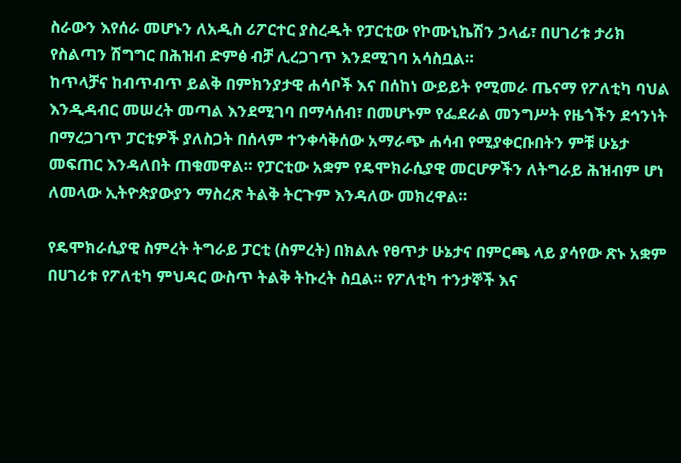ስራውን እየሰራ መሆኑን ለአዲስ ሪፖርተር ያስረዱት የፓርቲው የኮሙኒኬሽን ኃላፊ፣ በሀገሪቱ ታሪክ የስልጣን ሽግግር በሕዝብ ድምፅ ብቻ ሊረጋገጥ እንደሚገባ አሳስቧል።
ከጥላቻና ከብጥብጥ ይልቅ በምክንያታዊ ሐሳቦች እና በሰከነ ውይይት የሚመራ ጤናማ የፖለቲካ ባህል እንዲዳብር መሠረት መጣል እንደሚገባ በማሳሰብ፣ በመሆኑም የፌደራል መንግሥት የዜጎችን ደኅንነት በማረጋገጥ ፓርቲዎች ያለስጋት በሰላም ተንቀሳቅሰው አማራጭ ሐሳብ የሚያቀርቡበትን ምቹ ሁኔታ መፍጠር እንዳለበት ጠቁመዋል። የፓርቲው አቋም የዴሞክራሲያዊ መርሆዎችን ለትግራይ ሕዝብም ሆነ ለመላው ኢትዮጵያውያን ማስረጽ ትልቅ ትርጉም እንዳለው መክረዋል።

የዴሞክራሲያዊ ስምረት ትግራይ ፓርቲ (ስምረት) በክልሉ የፀጥታ ሁኔታና በምርጫ ላይ ያሳየው ጽኑ አቋም በሀገሪቱ የፖለቲካ ምህዳር ውስጥ ትልቅ ትኩረት ስቧል። የፖለቲካ ተንታኞች እና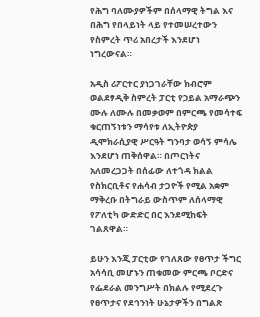የሕግ ባለሙያዎችም በሰላማዊ ትግል እና በሕግ የበላይነት ላይ የተመሠረተውን የስምረት ጥሪ አበረታች እንደሆነ ነግረውናል።

አዲስ ሪፖርተር ያነጋገራቸው ክብሮም ወልደፃዲቅ ስምረት ፓርቲ የኃይል አማራጭን ሙሉ ለሙሉ በመቃወም በምርጫ የመሳተፍ ቁርጠኝነቱን ማሳየቱ ለኢትዮጵያ ዲሞክራሲያዊ ሥርዓት ግንባታ ወሳኝ ምሳሌ እንደሆነ ጠቅሰዋል። በጦርነትና አለመረጋጋት በሰፊው ለተጎዳ ክልል የስክርቢቶና የሐሳብ ታጋዮች የሚል አቋም ማቅረቡ በትግራይ ውስጥም ለሰላማዊ የፖለቲካ ውድድር በር እንደሚከፍት ገልጸዋል።

ይሁን እንጂ ፓርቲው የገለጸው የፀጥታ ችግር አሳሳቢ መሆኑን ጠቁመው ምርጫ ቦርድና የፌደራል መንግሥት በክልሉ የሚደረጉ የፀጥታና የደኅንነት ሁኔታዎችን በግልጽ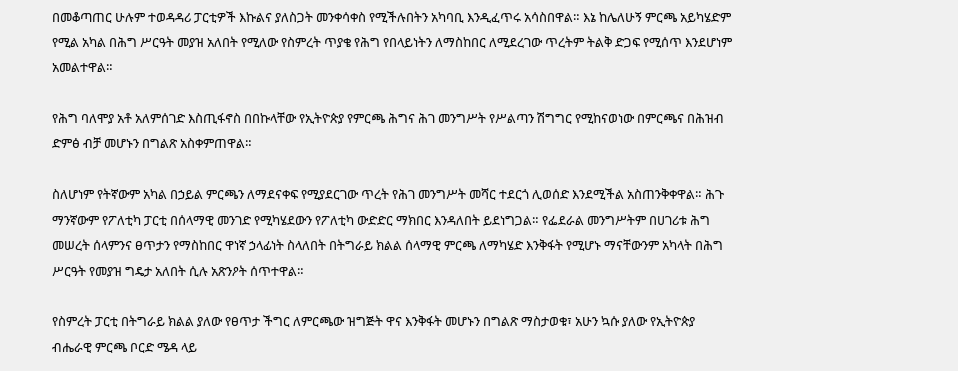በመቆጣጠር ሁሉም ተወዳዳሪ ፓርቲዎች እኩልና ያለስጋት መንቀሳቀስ የሚችሉበትን አካባቢ እንዲፈጥሩ አሳስበዋል። እኔ ከሌለሁኝ ምርጫ አይካሄድም የሚል አካል በሕግ ሥርዓት መያዝ አለበት የሚለው የስምረት ጥያቄ የሕግ የበላይነትን ለማስከበር ለሚደረገው ጥረትም ትልቅ ድጋፍ የሚሰጥ እንደሆነም አመልተዋል።

የሕግ ባለሞያ አቶ አለምሰገድ እስጢፋኖስ በበኩላቸው የኢትዮጵያ የምርጫ ሕግና ሕገ መንግሥት የሥልጣን ሽግግር የሚከናወነው በምርጫና በሕዝብ ድምፅ ብቻ መሆኑን በግልጽ አስቀምጠዋል።

ስለሆነም የትኛውም አካል በኃይል ምርጫን ለማደናቀፍ የሚያደርገው ጥረት የሕገ መንግሥት መሻር ተደርጎ ሊወሰድ እንደሚችል አስጠንቅቀዋል። ሕጉ ማንኛውም የፖለቲካ ፓርቲ በሰላማዊ መንገድ የሚካሄደውን የፖለቲካ ውድድር ማክበር እንዳለበት ይደነግጋል። የፌደራል መንግሥትም በሀገሪቱ ሕግ መሠረት ሰላምንና ፀጥታን የማስከበር ዋነኛ ኃላፊነት ስላለበት በትግራይ ክልል ሰላማዊ ምርጫ ለማካሄድ እንቅፋት የሚሆኑ ማናቸውንም አካላት በሕግ ሥርዓት የመያዝ ግዴታ አለበት ሲሉ አጽንዖት ሰጥተዋል።

የስምረት ፓርቲ በትግራይ ክልል ያለው የፀጥታ ችግር ለምርጫው ዝግጅት ዋና እንቅፋት መሆኑን በግልጽ ማስታወቁ፣ አሁን ኳሱ ያለው የኢትዮጵያ ብሔራዊ ምርጫ ቦርድ ሜዳ ላይ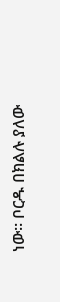ነው። ቦርዱ በክልሉ ያለው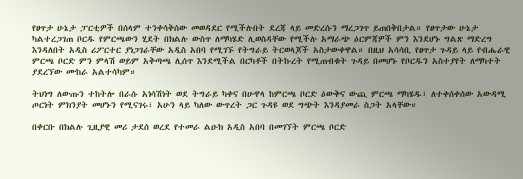የፀጥታ ሁኔታ ፓርቲዎች በሰላም ተንቀሳቅሰው መወዳደር የሚችሉበት ደረጃ ላይ መድረሱን ማረጋገጥ ይጠበቅበታል። የፀጥታው ሁኔታ ካልተረጋገጠ ቦርዱ የምርጫውን ሂደት በክልሉ ውስጥ ለማካሄድ ሊወስዳቸው የሚችሉ አማራጭ ዕርምጃዎች ምን እንደሆኑ ግልጽ ማድረግ እንዳለበት አዲስ ሪፖርተር ያነጋገራቸው አዲስ አበባ የሚገኙ የትግራይ ትርወላጆች አስታውቀዋል። በዚህ አሳሳቢ የፀጥታ ጉዳይ ላይ የብሔራዊ ምርጫ ቦርድ ምን ምላሽ ወይም አቅጣጫ ሊሰጥ እንደሚችል በርካቶች በትኩረት የሚጠብቁት ጉዳይ በመሆኑ የቦርዱን አስተያየት ለማካተት ያደረኘው ሙከራ አልተሳካም።

ትህነግ ለውጡን ተከትሎ በራሱ አነሳሽነት ወደ ትግራይ ካቀና በሁዋላ ከምርጫ ቦርድ ዕውቅና ውጪ ምርጫ ማካሄዱ፣ ለተቀሰቀሰው አውዳሚ ጦርነት ምክንያት መሆኑን የሚናገሩ፣ አሁን ላይ ካለው ውጥረት ጋር ጉዳዩ ወደ ግጭት እንዳያመራ ስጋት አላቸው።

በቀርቡ በክልሉ ጊዚያዊ መሪ ታደሰ ወረደ የተመራ ልዑክ አዲስ አበባ በመገኘት ምርጫ ቦርድ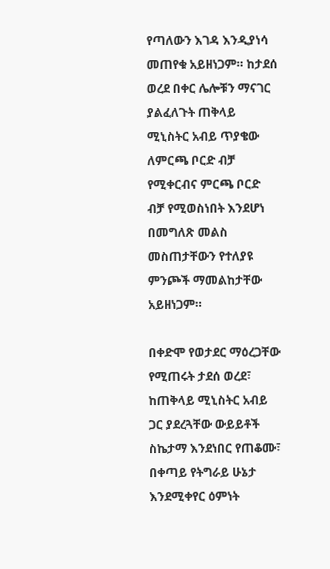የጣለውን እገዳ እንዲያነሳ መጠየቁ አይዘነጋም። ከታደሰ ወረደ በቀር ሌሎቹን ማናገር ያልፈለጉት ጠቅላይ ሚኒስትር አብይ ጥያቄው ለምርጫ ቦርድ ብቻ የሚቀርብና ምርጫ ቦርድ ብቻ የሚወስነበት እንደሆነ በመግለጽ መልስ መስጠታቸውን የተለያዩ ምንጮች ማመልከታቸው አይዘነጋም።

በቀድሞ የወታደር ማዕረጋቸው የሚጠሩት ታደሰ ወረደ፣ ከጠቅላይ ሚኒስትር አብይ ጋር ያደረጓቸው ውይይቶች ስኬታማ እንደነበር የጠቆሙ፣ በቀጣይ የትግራይ ሁኔታ እንደሚቀየር ዕምነት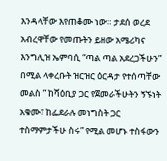እንዳላቸው እየጠቆሙ ነው። ታደሰ ወረደ አብረዋቸው የመጡትን ይዘው አሜሪካና እንግሊዝ ኤምባሲ “ጣል ጣል አደረጋችሁን” በሚል ላቀረቡት ዝርዝር ዕርዳታ የተሰጣቸው መልስ ” ከሻዕቢያ ጋር የጀመራችሁትን ኝኙነት አቁሙ፣ ከፌደራሉ መነግስት ጋር ተስማምታችሁ ስሩ” የሚል መሆኑ ተስፋውን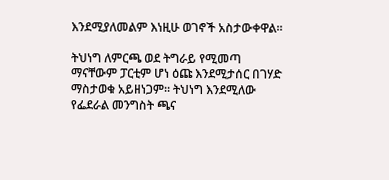እንደሚያለመልም እነዚሁ ወገኖች አስታውቀዋል።

ትህነግ ለምርጫ ወደ ትግራይ የሚመጣ ማናቸውም ፓርቲም ሆነ ዕጩ እንደሚታሰር በገሃድ ማስታወቁ አይዘነጋም። ትህነግ እንደሚለው የፌደራል መንግስት ጫና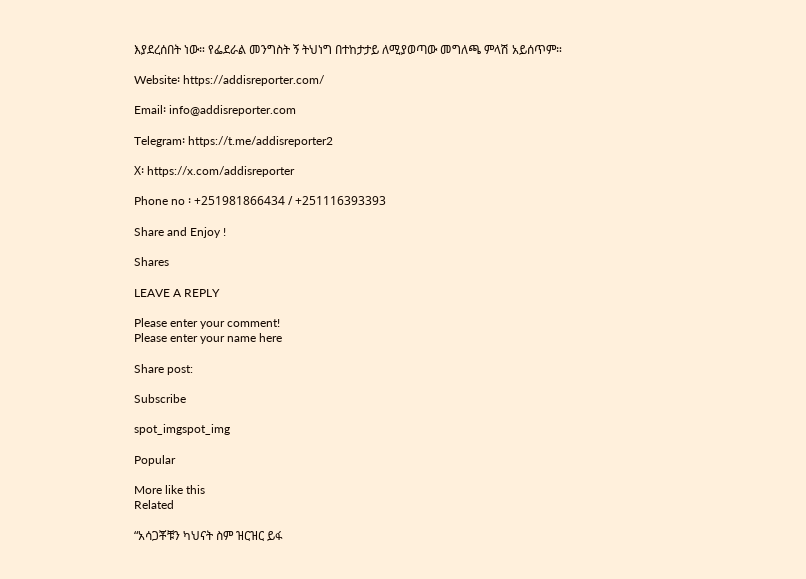እያደረሰበት ነው። የፌደራል መንግስት ኝ ትህነግ በተከታታይ ለሚያወጣው መግለጫ ምላሽ አይሰጥም።

Website፡ https://addisreporter.com/

Email፡ info@addisreporter.com

Telegram፡ https://t.me/addisreporter2

X፡ https://x.com/addisreporter

Phone no ፡ +251981866434 / +251116393393

Share and Enjoy !

Shares

LEAVE A REPLY

Please enter your comment!
Please enter your name here

Share post:

Subscribe

spot_imgspot_img

Popular

More like this
Related

“አሳጋቾቹን ካህናት ስም ዝርዝር ይፋ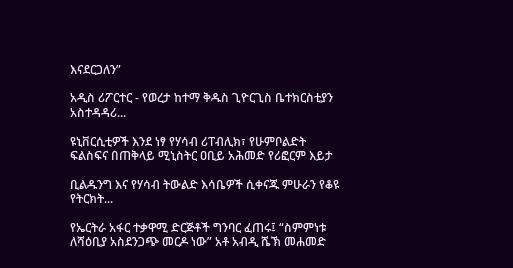እናደርጋለን”

አዲስ ሪፖርተር - የወረታ ከተማ ቅዱስ ጊዮርጊስ ቤተክርስቲያን አስተዳዳሪ...

ዩኒቨርሲቲዎች እንደ ነፃ የሃሳብ ሪፐብሊክ፣ የሁምቦልድት ፍልስፍና በጠቅላይ ሚኒስትር ዐቢይ አሕመድ የሪፎርም እይታ

ቢልዱንግ እና የሃሳብ ትውልድ እሳቤዎች ሲቀናጁ ምሁራን የቆዩ የትርክት...

የኤርትራ አፋር ተቃዋሚ ድርጅቶች ግንባር ፈጠሩ፤ “ስምምነቱ ለሻዕቢያ አስደንጋጭ መርዶ ነው” አቶ አብዲ ሼኽ መሐመድ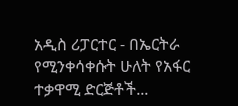አዲስ ሪፓርተር - በኤርትራ የሚንቀሳቀሱት ሁለት የአፋር ተቃዋሚ ድርጅቶች...